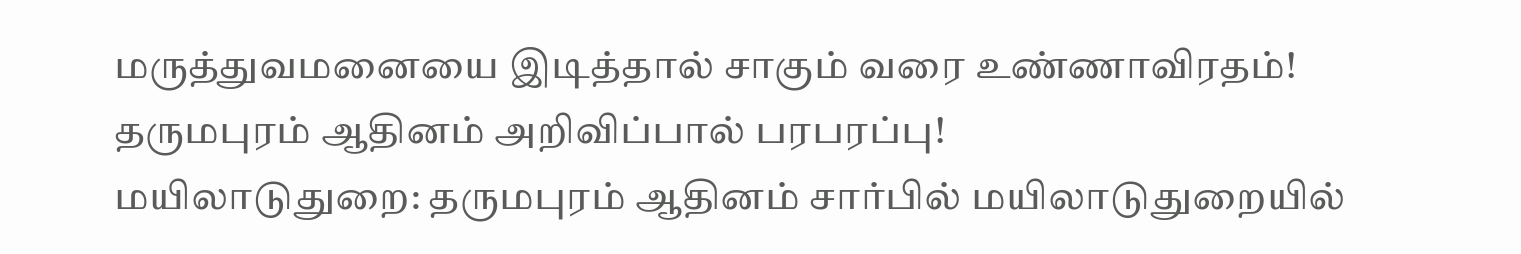மருத்துவமனையை இடித்தால் சாகும் வரை உண்ணாவிரதம்! தருமபுரம் ஆதினம் அறிவிப்பால் பரபரப்பு!
மயிலாடுதுறை: தருமபுரம் ஆதினம் சார்பில் மயிலாடுதுறையில்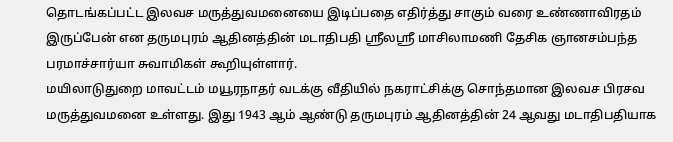தொடங்கப்பட்ட இலவச மருத்துவமனையை இடிப்பதை எதிர்த்து சாகும் வரை உண்ணாவிரதம் இருப்பேன் என தருமபுரம் ஆதினத்தின் மடாதிபதி ஸ்ரீலஸ்ரீ மாசிலாமணி தேசிக ஞானசம்பந்த பரமாச்சார்யா சுவாமிகள் கூறியுள்ளார்.
மயிலாடுதுறை மாவட்டம் மயூரநாதர் வடக்கு வீதியில் நகராட்சிக்கு சொந்தமான இலவச பிரசவ மருத்துவமனை உள்ளது. இது 1943 ஆம் ஆண்டு தருமபுரம் ஆதினத்தின் 24 ஆவது மடாதிபதியாக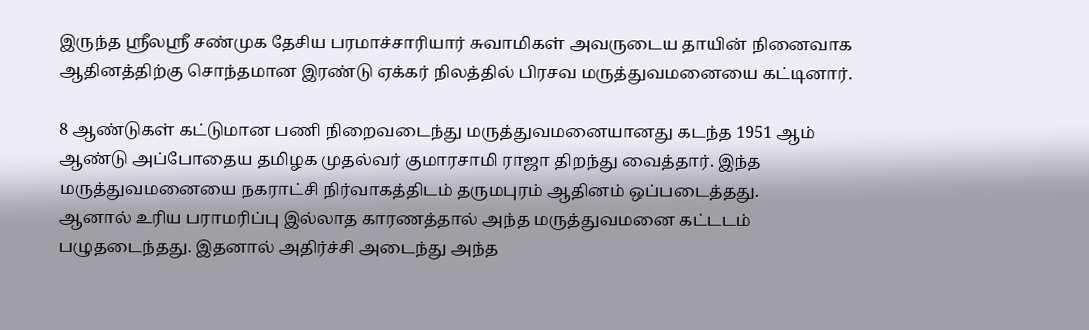இருந்த ஸ்ரீலஸ்ரீ சண்முக தேசிய பரமாச்சாரியார் சுவாமிகள் அவருடைய தாயின் நினைவாக ஆதினத்திற்கு சொந்தமான இரண்டு ஏக்கர் நிலத்தில் பிரசவ மருத்துவமனையை கட்டினார்.

8 ஆண்டுகள் கட்டுமான பணி நிறைவடைந்து மருத்துவமனையானது கடந்த 1951 ஆம் ஆண்டு அப்போதைய தமிழக முதல்வர் குமாரசாமி ராஜா திறந்து வைத்தார். இந்த மருத்துவமனையை நகராட்சி நிர்வாகத்திடம் தருமபுரம் ஆதினம் ஒப்படைத்தது.
ஆனால் உரிய பராமரிப்பு இல்லாத காரணத்தால் அந்த மருத்துவமனை கட்டடம் பழுதடைந்தது. இதனால் அதிர்ச்சி அடைந்து அந்த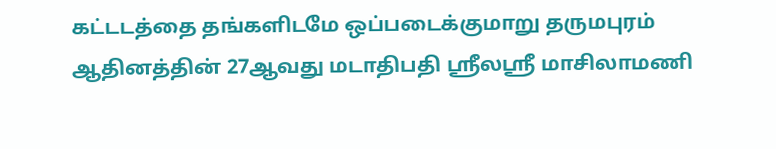கட்டடத்தை தங்களிடமே ஒப்படைக்குமாறு தருமபுரம் ஆதினத்தின் 27ஆவது மடாதிபதி ஸ்ரீலஸ்ரீ மாசிலாமணி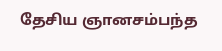தேசிய ஞானசம்பந்த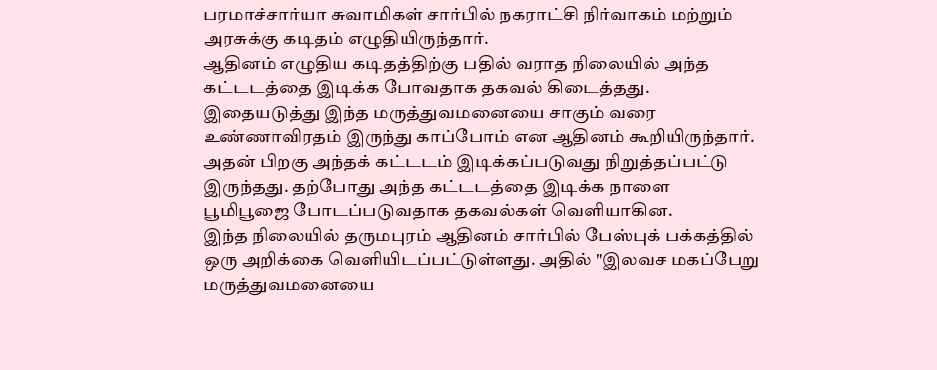பரமாச்சார்யா சுவாமிகள் சார்பில் நகராட்சி நிர்வாகம் மற்றும் அரசுக்கு கடிதம் எழுதியிருந்தார்.
ஆதினம் எழுதிய கடிதத்திற்கு பதில் வராத நிலையில் அந்த கட்டடத்தை இடிக்க போவதாக தகவல் கிடைத்தது. இதையடுத்து இந்த மருத்துவமனையை சாகும் வரை உண்ணாவிரதம் இருந்து காப்போம் என ஆதினம் கூறியிருந்தார். அதன் பிறகு அந்தக் கட்டடம் இடிக்கப்படுவது நிறுத்தப்பட்டு இருந்தது. தற்போது அந்த கட்டடத்தை இடிக்க நாளை பூமிபூஜை போடப்படுவதாக தகவல்கள் வெளியாகின.
இந்த நிலையில் தருமபுரம் ஆதினம் சார்பில் பேஸ்புக் பக்கத்தில் ஒரு அறிக்கை வெளியிடப்பட்டுள்ளது. அதில் "இலவச மகப்பேறு மருத்துவமனையை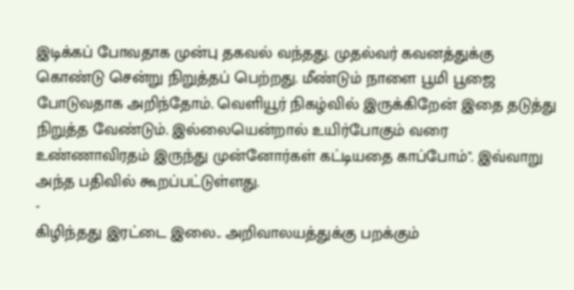இடிக்கப் போவதாக முன்பு தகவல் வந்தது. முதல்வர் கவனத்துக்கு கொண்டு சென்று நிறுத்தப் பெற்றது. மீண்டும் நாளை பூமி பூஜை போடுவதாக அறிந்தோம். வெளியூர் நிகழ்வில் இருக்கிறேன் இதை தடுத்து நிறுத்த வேண்டும். இல்லையென்றால் உயிர்போகும் வரை உண்ணாவிரதம் இருந்து முன்னோர்கள் கட்டியதை காப்போம்". இவ்வாறு அந்த பதிவில் கூறப்பட்டுள்ளது.
-
கிழிந்தது இரட்டை இலை.. அறிவாலயத்துக்கு பறக்கும்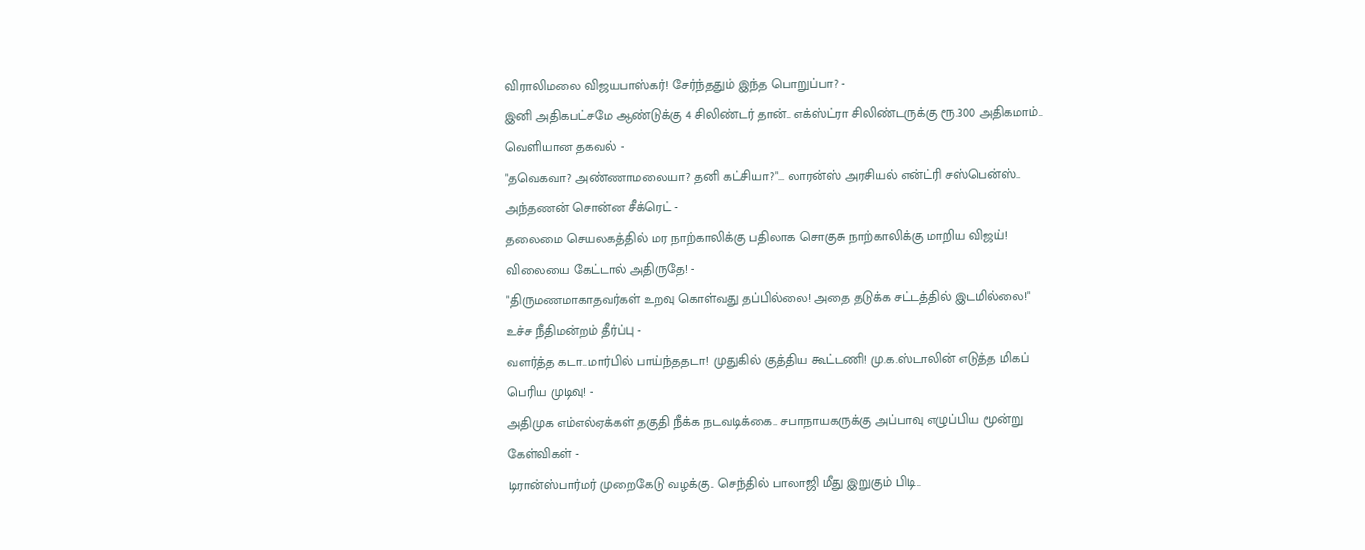விராலிமலை விஜயபாஸ்கர்! சேர்ந்ததும் இந்த பொறுப்பா? -
இனி அதிகபட்சமே ஆண்டுக்கு 4 சிலிண்டர் தான்.. எக்ஸ்ட்ரா சிலிண்டருக்கு ரூ.300 அதிகமாம்.. வெளியான தகவல் -
"தவெகவா? அண்ணாமலையா? தனி கட்சியா?"... லாரன்ஸ் அரசியல் என்ட்ரி சஸ்பென்ஸ்.. அந்தணன் சொன்ன சீக்ரெட் -
தலைமை செயலகத்தில் மர நாற்காலிக்கு பதிலாக சொகுசு நாற்காலிக்கு மாறிய விஜய்! விலையை கேட்டால் அதிருதே! -
"திருமணமாகாதவர்கள் உறவு கொள்வது தப்பில்லை! அதை தடுக்க சட்டத்தில் இடமில்லை!" உச்ச நீதிமன்றம் தீர்ப்பு -
வளர்த்த கடா..மார்பில் பாய்ந்ததடா! முதுகில் குத்திய கூட்டணி! மு.க.ஸ்டாலின் எடுத்த மிகப் பெரிய முடிவு! -
அதிமுக எம்எல்ஏக்கள் தகுதி நீக்க நடவடிக்கை.. சபாநாயகருக்கு அப்பாவு எழுப்பிய மூன்று கேள்விகள் -
டிரான்ஸ்பார்மர் முறைகேடு வழக்கு.. செந்தில் பாலாஜி மீது இறுகும் பிடி..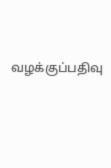வழக்குப்பதிவு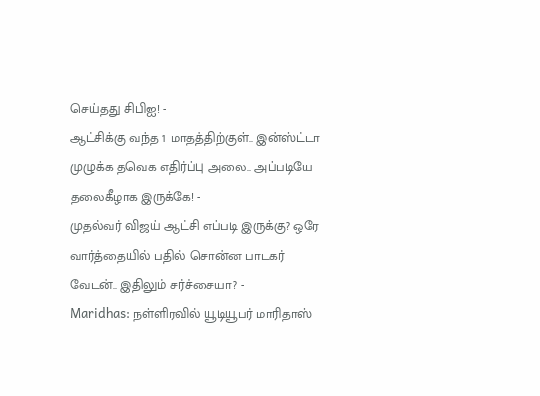செய்தது சிபிஐ! -
ஆட்சிக்கு வந்த 1 மாதத்திற்குள்.. இன்ஸ்ட்டா முழுக்க தவெக எதிர்ப்பு அலை.. அப்படியே தலைகீழாக இருக்கே! -
முதல்வர் விஜய் ஆட்சி எப்படி இருக்கு? ஒரே வார்த்தையில் பதில் சொன்ன பாடகர் வேடன்.. இதிலும் சர்ச்சையா? -
Maridhas: நள்ளிரவில் யூடியூபர் மாரிதாஸ்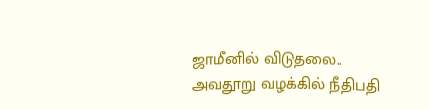ஜாமீனில் விடுதலை.. அவதூறு வழக்கில் நீதிபதி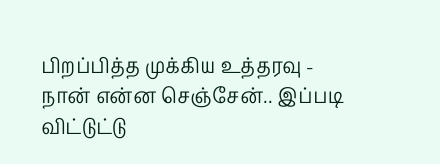பிறப்பித்த முக்கிய உத்தரவு -
நான் என்ன செஞ்சேன்.. இப்படி விட்டுட்டு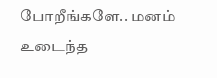போறீங்களே.. மனம் உடைந்த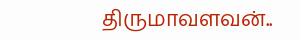திருமாவளவன்..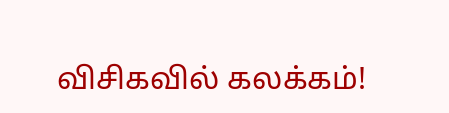விசிகவில் கலக்கம்!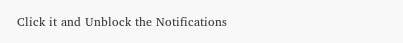Click it and Unblock the Notifications